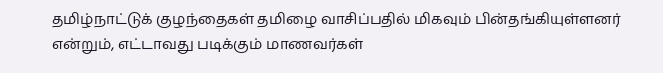தமிழ்நாட்டுக் குழந்தைகள் தமிழை வாசிப்பதில் மிகவும் பின்தங்கியுள்ளனர் என்றும், எட்டாவது படிக்கும் மாணவர்கள்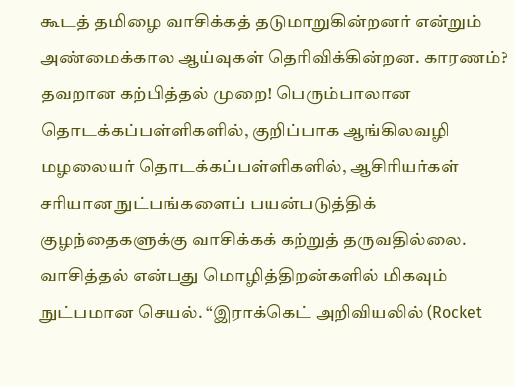கூடத் தமிழை வாசிக்கத் தடுமாறுகின்றனர் என்றும் அண்மைக்கால ஆய்வுகள் தெரிவிக்கின்றன. காரணம்? தவறான கற்பித்தல் முறை! பெரும்பாலான தொடக்கப்பள்ளிகளில், குறிப்பாக ஆங்கிலவழி மழலையர் தொடக்கப்பள்ளிகளில், ஆசிரியர்கள் சரியான நுட்பங்களைப் பயன்படுத்திக் குழந்தைகளுக்கு வாசிக்கக் கற்றுத் தருவதில்லை. வாசித்தல் என்பது மொழித்திறன்களில் மிகவும் நுட்பமான செயல். “இராக்கெட் அறிவியலில் (Rocket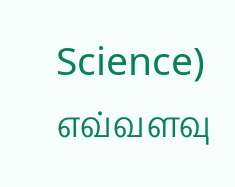Science) எவ்வளவு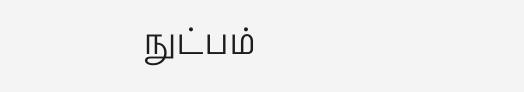நுட்பம்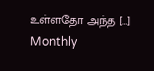உள்ளதோ அந்த […]
Monthly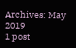Archives: May 2019
1 post